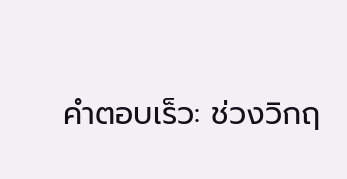คำตอบเร็ว: ช่วงวิกฤ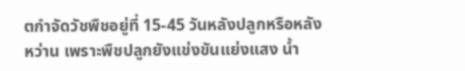ตกำจัดวัชพืชอยู่ที่ 15-45 วันหลังปลูกหรือหลังหว่าน เพราะพืชปลูกยังแข่งขันแย่งแสง น้ำ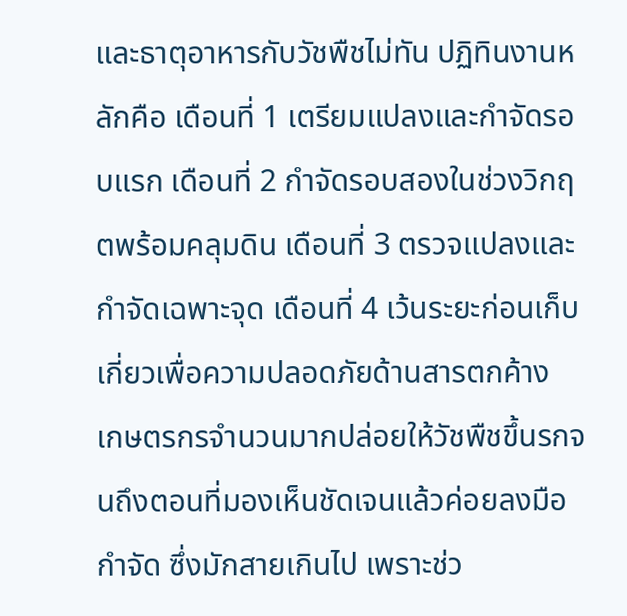และธาตุอาหารกับวัชพืชไม่ทัน ปฏิทินงานหลักคือ เดือนที่ 1 เตรียมแปลงและกำจัดรอบแรก เดือนที่ 2 กำจัดรอบสองในช่วงวิกฤตพร้อมคลุมดิน เดือนที่ 3 ตรวจแปลงและกำจัดเฉพาะจุด เดือนที่ 4 เว้นระยะก่อนเก็บเกี่ยวเพื่อความปลอดภัยด้านสารตกค้าง
เกษตรกรจำนวนมากปล่อยให้วัชพืชขึ้นรกจนถึงตอนที่มองเห็นชัดเจนแล้วค่อยลงมือกำจัด ซึ่งมักสายเกินไป เพราะช่ว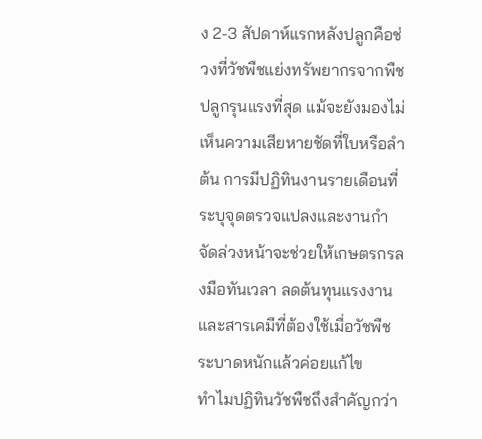ง 2-3 สัปดาห์แรกหลังปลูกคือช่วงที่วัชพืชแย่งทรัพยากรจากพืชปลูกรุนแรงที่สุด แม้จะยังมองไม่เห็นความเสียหายชัดที่ใบหรือลำต้น การมีปฏิทินงานรายเดือนที่ระบุจุดตรวจแปลงและงานกำจัดล่วงหน้าจะช่วยให้เกษตรกรลงมือทันเวลา ลดต้นทุนแรงงานและสารเคมีที่ต้องใช้เมื่อวัชพืชระบาดหนักแล้วค่อยแก้ไข
ทำไมปฏิทินวัชพืชถึงสำคัญกว่า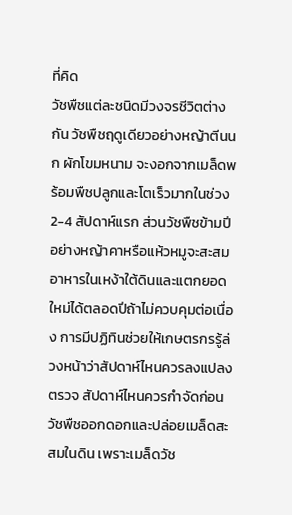ที่คิด
วัชพืชแต่ละชนิดมีวงจรชีวิตต่างกัน วัชพืชฤดูเดียวอย่างหญ้าตีนนก ผักโขมหนาม จะงอกจากเมล็ดพร้อมพืชปลูกและโตเร็วมากในช่วง 2-4 สัปดาห์แรก ส่วนวัชพืชข้ามปีอย่างหญ้าคาหรือแห้วหมูจะสะสมอาหารในเหง้าใต้ดินและแตกยอดใหม่ได้ตลอดปีถ้าไม่ควบคุมต่อเนื่อง การมีปฏิทินช่วยให้เกษตรกรรู้ล่วงหน้าว่าสัปดาห์ไหนควรลงแปลงตรวจ สัปดาห์ไหนควรกำจัดก่อนวัชพืชออกดอกและปล่อยเมล็ดสะสมในดิน เพราะเมล็ดวัช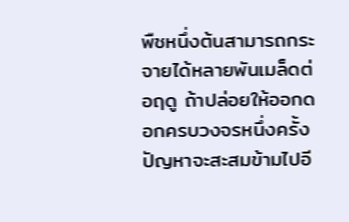พืชหนึ่งต้นสามารถกระจายได้หลายพันเมล็ดต่อฤดู ถ้าปล่อยให้ออกดอกครบวงจรหนึ่งครั้ง ปัญหาจะสะสมข้ามไปอี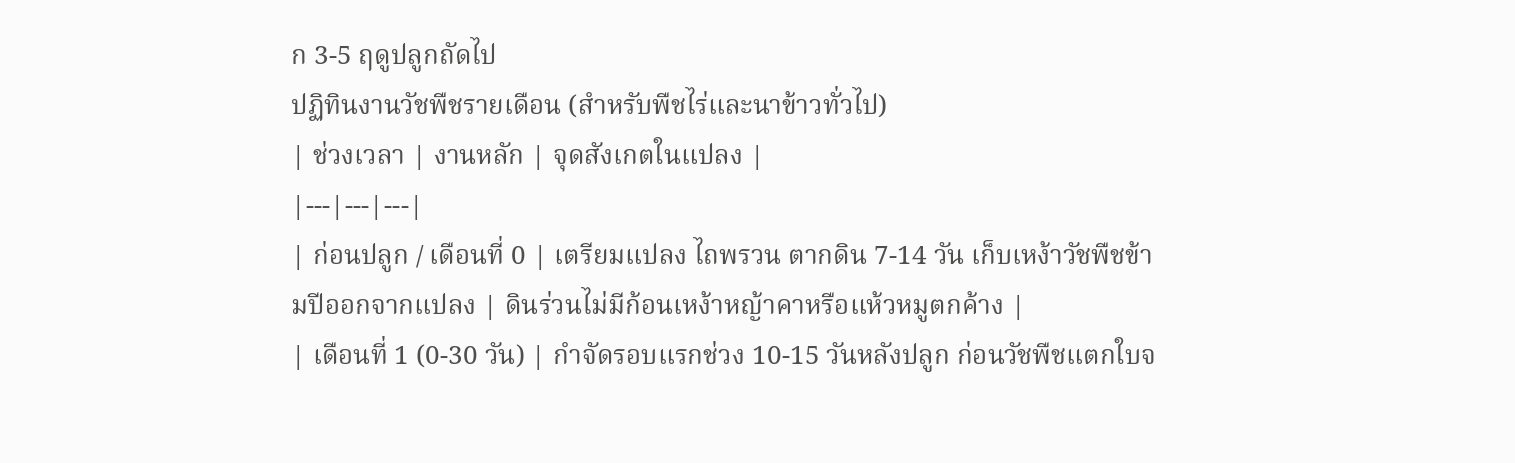ก 3-5 ฤดูปลูกถัดไป
ปฏิทินงานวัชพืชรายเดือน (สำหรับพืชไร่และนาข้าวทั่วไป)
| ช่วงเวลา | งานหลัก | จุดสังเกตในแปลง |
|---|---|---|
| ก่อนปลูก / เดือนที่ 0 | เตรียมแปลง ไถพรวน ตากดิน 7-14 วัน เก็บเหง้าวัชพืชข้ามปีออกจากแปลง | ดินร่วนไม่มีก้อนเหง้าหญ้าคาหรือแห้วหมูตกค้าง |
| เดือนที่ 1 (0-30 วัน) | กำจัดรอบแรกช่วง 10-15 วันหลังปลูก ก่อนวัชพืชแตกใบจ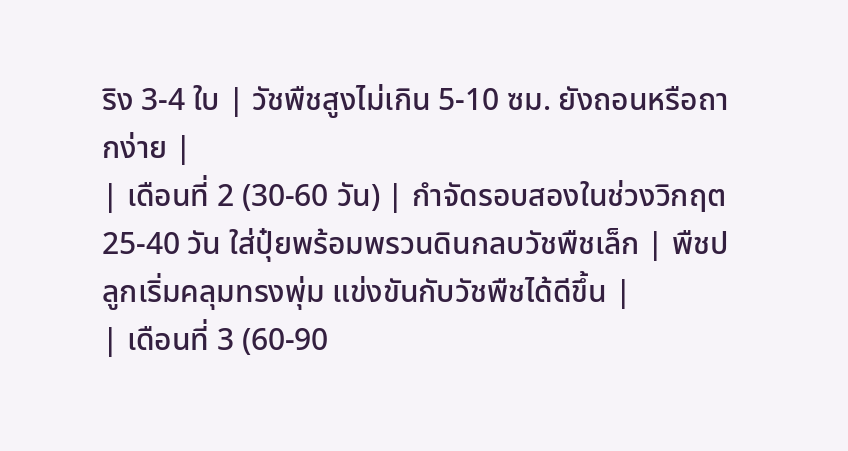ริง 3-4 ใบ | วัชพืชสูงไม่เกิน 5-10 ซม. ยังถอนหรือถากง่าย |
| เดือนที่ 2 (30-60 วัน) | กำจัดรอบสองในช่วงวิกฤต 25-40 วัน ใส่ปุ๋ยพร้อมพรวนดินกลบวัชพืชเล็ก | พืชปลูกเริ่มคลุมทรงพุ่ม แข่งขันกับวัชพืชได้ดีขึ้น |
| เดือนที่ 3 (60-90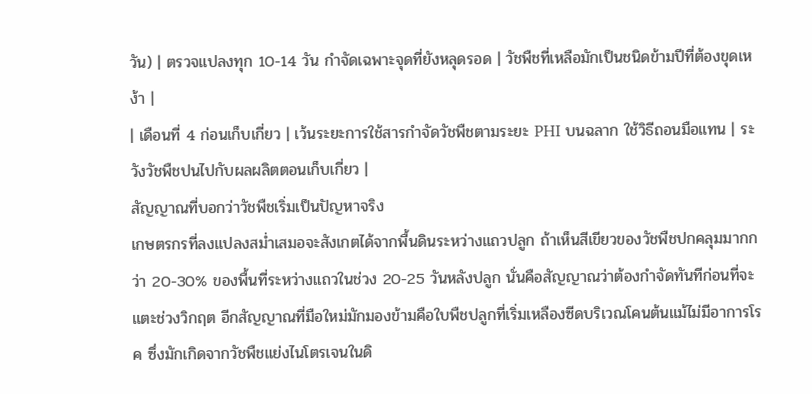วัน) | ตรวจแปลงทุก 10-14 วัน กำจัดเฉพาะจุดที่ยังหลุดรอด | วัชพืชที่เหลือมักเป็นชนิดข้ามปีที่ต้องขุดเหง้า |
| เดือนที่ 4 ก่อนเก็บเกี่ยว | เว้นระยะการใช้สารกำจัดวัชพืชตามระยะ PHI บนฉลาก ใช้วิธีถอนมือแทน | ระวังวัชพืชปนไปกับผลผลิตตอนเก็บเกี่ยว |
สัญญาณที่บอกว่าวัชพืชเริ่มเป็นปัญหาจริง
เกษตรกรที่ลงแปลงสม่ำเสมอจะสังเกตได้จากพื้นดินระหว่างแถวปลูก ถ้าเห็นสีเขียวของวัชพืชปกคลุมมากกว่า 20-30% ของพื้นที่ระหว่างแถวในช่วง 20-25 วันหลังปลูก นั่นคือสัญญาณว่าต้องกำจัดทันทีก่อนที่จะแตะช่วงวิกฤต อีกสัญญาณที่มือใหม่มักมองข้ามคือใบพืชปลูกที่เริ่มเหลืองซีดบริเวณโคนต้นแม้ไม่มีอาการโรค ซึ่งมักเกิดจากวัชพืชแย่งไนโตรเจนในดิ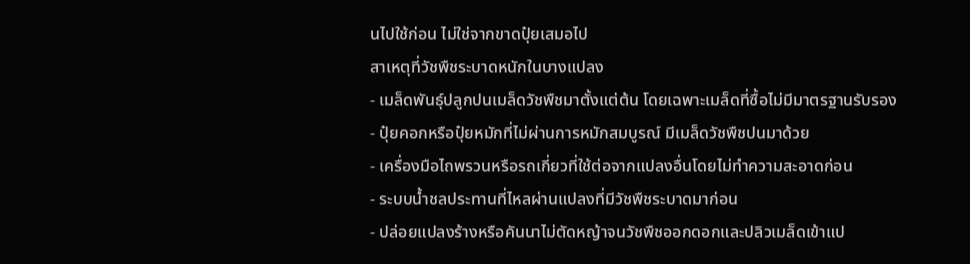นไปใช้ก่อน ไม่ใช่จากขาดปุ๋ยเสมอไป
สาเหตุที่วัชพืชระบาดหนักในบางแปลง
- เมล็ดพันธุ์ปลูกปนเมล็ดวัชพืชมาตั้งแต่ต้น โดยเฉพาะเมล็ดที่ซื้อไม่มีมาตรฐานรับรอง
- ปุ๋ยคอกหรือปุ๋ยหมักที่ไม่ผ่านการหมักสมบูรณ์ มีเมล็ดวัชพืชปนมาด้วย
- เครื่องมือไถพรวนหรือรถเกี่ยวที่ใช้ต่อจากแปลงอื่นโดยไม่ทำความสะอาดก่อน
- ระบบน้ำชลประทานที่ไหลผ่านแปลงที่มีวัชพืชระบาดมาก่อน
- ปล่อยแปลงร้างหรือคันนาไม่ตัดหญ้าจนวัชพืชออกดอกและปลิวเมล็ดเข้าแป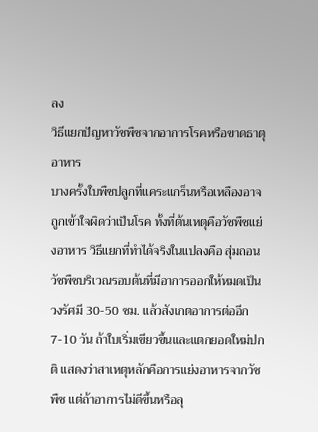ลง
วิธีแยกปัญหาวัชพืชจากอาการโรคหรือขาดธาตุอาหาร
บางครั้งใบพืชปลูกที่แคระแกร็นหรือเหลืองอาจถูกเข้าใจผิดว่าเป็นโรค ทั้งที่ต้นเหตุคือวัชพืชแย่งอาหาร วิธีแยกที่ทำได้จริงในแปลงคือ สุ่มถอนวัชพืชบริเวณรอบต้นที่มีอาการออกให้หมดเป็นวงรัศมี 30-50 ซม. แล้วสังเกตอาการต่ออีก 7-10 วัน ถ้าใบเริ่มเขียวขึ้นและแตกยอดใหม่ปกติ แสดงว่าสาเหตุหลักคือการแย่งอาหารจากวัชพืช แต่ถ้าอาการไม่ดีขึ้นหรือลุ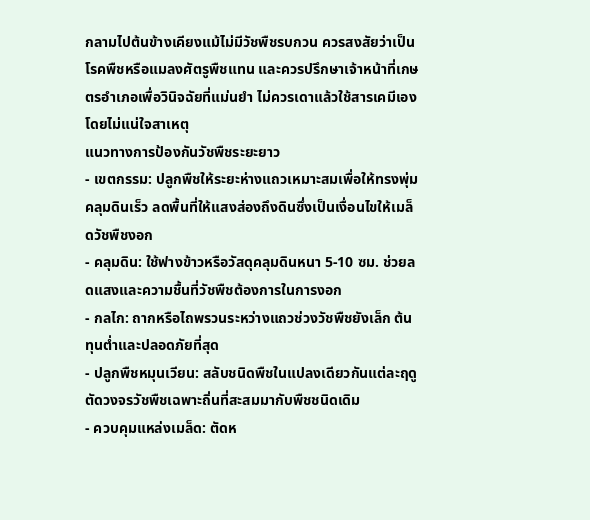กลามไปต้นข้างเคียงแม้ไม่มีวัชพืชรบกวน ควรสงสัยว่าเป็นโรคพืชหรือแมลงศัตรูพืชแทน และควรปรึกษาเจ้าหน้าที่เกษตรอำเภอเพื่อวินิจฉัยที่แม่นยำ ไม่ควรเดาแล้วใช้สารเคมีเองโดยไม่แน่ใจสาเหตุ
แนวทางการป้องกันวัชพืชระยะยาว
- เขตกรรม: ปลูกพืชให้ระยะห่างแถวเหมาะสมเพื่อให้ทรงพุ่มคลุมดินเร็ว ลดพื้นที่ให้แสงส่องถึงดินซึ่งเป็นเงื่อนไขให้เมล็ดวัชพืชงอก
- คลุมดิน: ใช้ฟางข้าวหรือวัสดุคลุมดินหนา 5-10 ซม. ช่วยลดแสงและความชื้นที่วัชพืชต้องการในการงอก
- กลไก: ถากหรือไถพรวนระหว่างแถวช่วงวัชพืชยังเล็ก ต้นทุนต่ำและปลอดภัยที่สุด
- ปลูกพืชหมุนเวียน: สลับชนิดพืชในแปลงเดียวกันแต่ละฤดู ตัดวงจรวัชพืชเฉพาะถิ่นที่สะสมมากับพืชชนิดเดิม
- ควบคุมแหล่งเมล็ด: ตัดห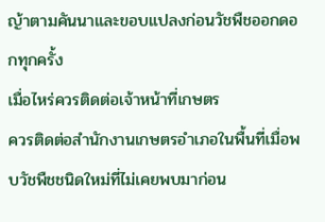ญ้าตามคันนาและขอบแปลงก่อนวัชพืชออกดอกทุกครั้ง
เมื่อไหร่ควรติดต่อเจ้าหน้าที่เกษตร
ควรติดต่อสำนักงานเกษตรอำเภอในพื้นที่เมื่อพบวัชพืชชนิดใหม่ที่ไม่เคยพบมาก่อน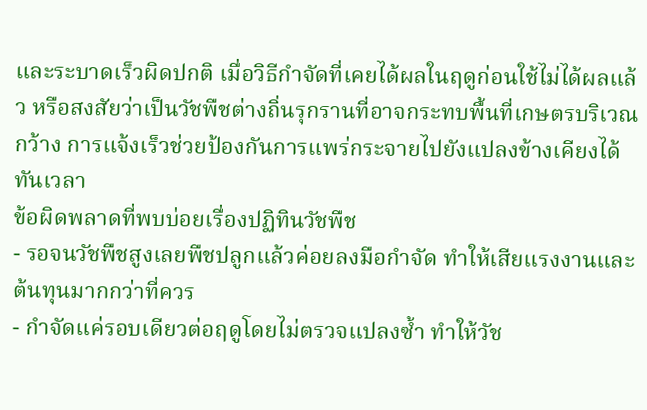และระบาดเร็วผิดปกติ เมื่อวิธีกำจัดที่เคยได้ผลในฤดูก่อนใช้ไม่ได้ผลแล้ว หรือสงสัยว่าเป็นวัชพืชต่างถิ่นรุกรานที่อาจกระทบพื้นที่เกษตรบริเวณกว้าง การแจ้งเร็วช่วยป้องกันการแพร่กระจายไปยังแปลงข้างเคียงได้ทันเวลา
ข้อผิดพลาดที่พบบ่อยเรื่องปฏิทินวัชพืช
- รอจนวัชพืชสูงเลยพืชปลูกแล้วค่อยลงมือกำจัด ทำให้เสียแรงงานและต้นทุนมากกว่าที่ควร
- กำจัดแค่รอบเดียวต่อฤดูโดยไม่ตรวจแปลงซ้ำ ทำให้วัช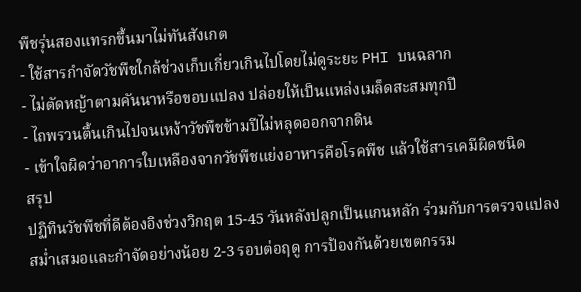พืชรุ่นสองแทรกขึ้นมาไม่ทันสังเกต
- ใช้สารกำจัดวัชพืชใกล้ช่วงเก็บเกี่ยวเกินไปโดยไม่ดูระยะ PHI บนฉลาก
- ไม่ตัดหญ้าตามคันนาหรือขอบแปลง ปล่อยให้เป็นแหล่งเมล็ดสะสมทุกปี
- ไถพรวนตื้นเกินไปจนเหง้าวัชพืชข้ามปีไม่หลุดออกจากดิน
- เข้าใจผิดว่าอาการใบเหลืองจากวัชพืชแย่งอาหารคือโรคพืช แล้วใช้สารเคมีผิดชนิด
สรุป
ปฏิทินวัชพืชที่ดีต้องอิงช่วงวิกฤต 15-45 วันหลังปลูกเป็นแกนหลัก ร่วมกับการตรวจแปลงสม่ำเสมอและกำจัดอย่างน้อย 2-3 รอบต่อฤดู การป้องกันด้วยเขตกรรม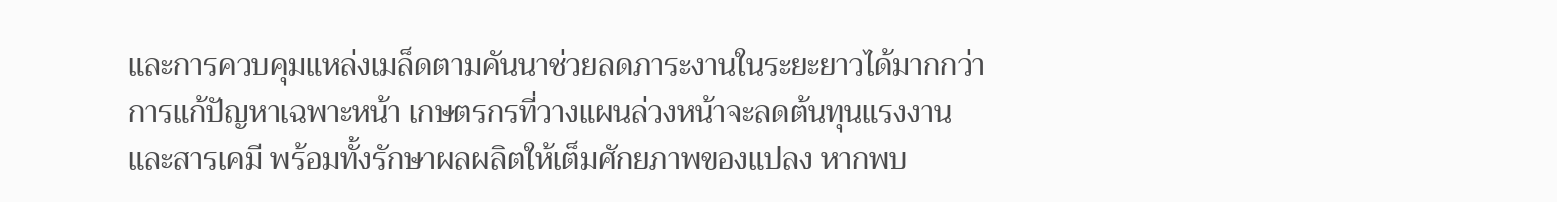และการควบคุมแหล่งเมล็ดตามคันนาช่วยลดภาระงานในระยะยาวได้มากกว่าการแก้ปัญหาเฉพาะหน้า เกษตรกรที่วางแผนล่วงหน้าจะลดต้นทุนแรงงานและสารเคมี พร้อมทั้งรักษาผลผลิตให้เต็มศักยภาพของแปลง หากพบ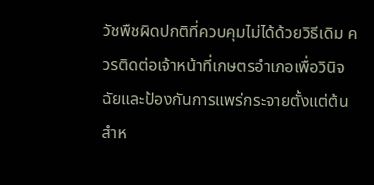วัชพืชผิดปกติที่ควบคุมไม่ได้ด้วยวิธีเดิม ควรติดต่อเจ้าหน้าที่เกษตรอำเภอเพื่อวินิจฉัยและป้องกันการแพร่กระจายตั้งแต่ต้น สำห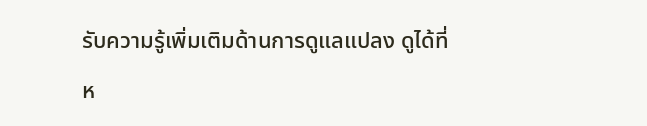รับความรู้เพิ่มเติมด้านการดูแลแปลง ดูได้ที่ห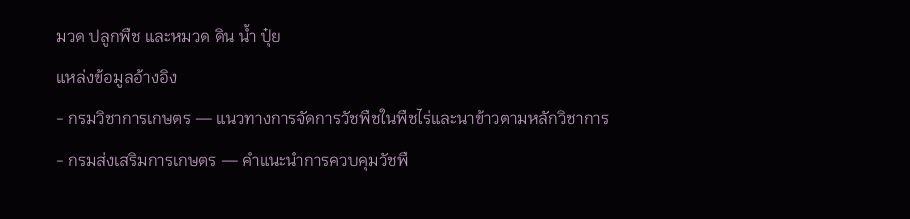มวด ปลูกพืช และหมวด ดิน น้ำ ปุ๋ย
แหล่งข้อมูลอ้างอิง
- กรมวิชาการเกษตร — แนวทางการจัดการวัชพืชในพืชไร่และนาข้าวตามหลักวิชาการ
- กรมส่งเสริมการเกษตร — คำแนะนำการควบคุมวัชพื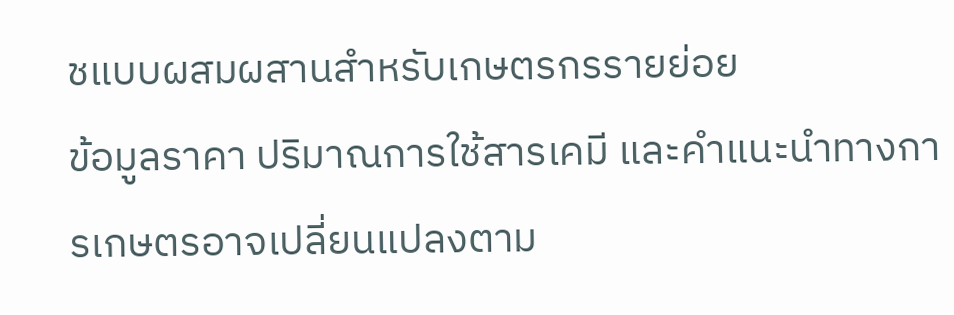ชแบบผสมผสานสำหรับเกษตรกรรายย่อย
ข้อมูลราคา ปริมาณการใช้สารเคมี และคำแนะนำทางการเกษตรอาจเปลี่ยนแปลงตาม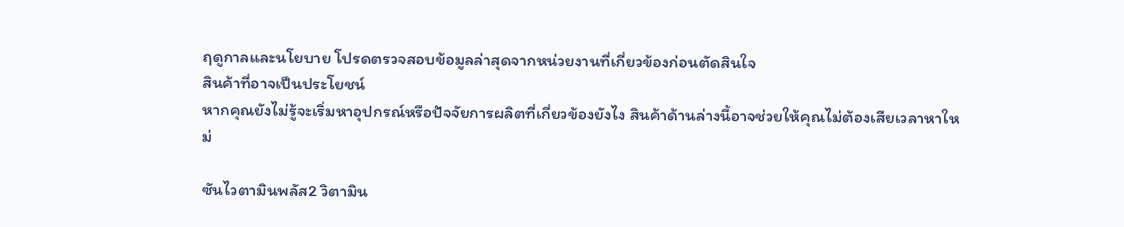ฤดูกาลและนโยบาย โปรดตรวจสอบข้อมูลล่าสุดจากหน่วยงานที่เกี่ยวข้องก่อนตัดสินใจ
สินค้าที่อาจเป็นประโยชน์
หากคุณยังไม่รู้จะเริ่มหาอุปกรณ์หรือปัจจัยการผลิตที่เกี่ยวข้องยังไง สินค้าด้านล่างนี้อาจช่วยให้คุณไม่ต้องเสียเวลาหาใหม่

ซันไวตามินพลัส2 วิตามิน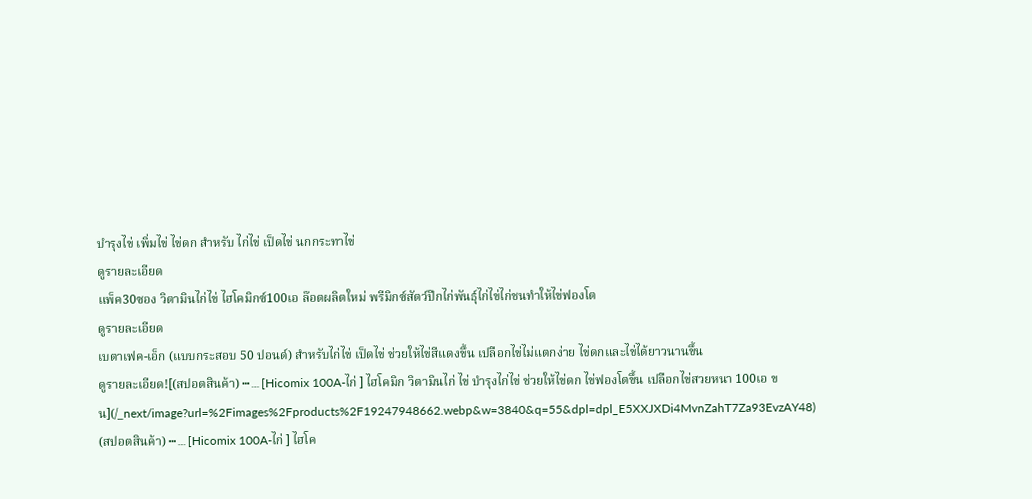บำรุงไข่ เพิ่มไข่ ไข่ดก สำหรับ ไก่ไข่ เป็ดไข่ นกกระทาไข่
ดูรายละเอียด
แพ็ค30ซอง วิตามินไก่ไข่ ไฮโคมิกซ์100เอ ล๊อตผลิตใหม่ พรีมิกซ์สัตว์ปีกไก่พันธุ์ไก่ไข่ไก่ชนทำให้ไข่ฟองโต
ดูรายละเอียด
เบตาเฟค-เอ็ก (แบบกระสอบ 50 ปอนด์) สำหรับไก่ไข่ เป็ดไข่ ช่วยให้ไข่สีแดงขึ้น เปลือกไข่ไม่แตกง่าย ไข่ดกและไข่ได้ยาวนานขึ้น
ดูรายละเอียด![(สปอตสินค้า) ┅﹍[Hicomix 100A-ไก่ ] ไฮโคมิก วิตามินไก่ ไข่ บำรุงไก่ไข่ ช่วยให้ไข่ดก ไข่ฟองโตขึ้น เปลือกไข่สวยหนา 100เอ ขน](/_next/image?url=%2Fimages%2Fproducts%2F19247948662.webp&w=3840&q=55&dpl=dpl_E5XXJXDi4MvnZahT7Za93EvzAY48)
(สปอตสินค้า) ┅﹍[Hicomix 100A-ไก่ ] ไฮโค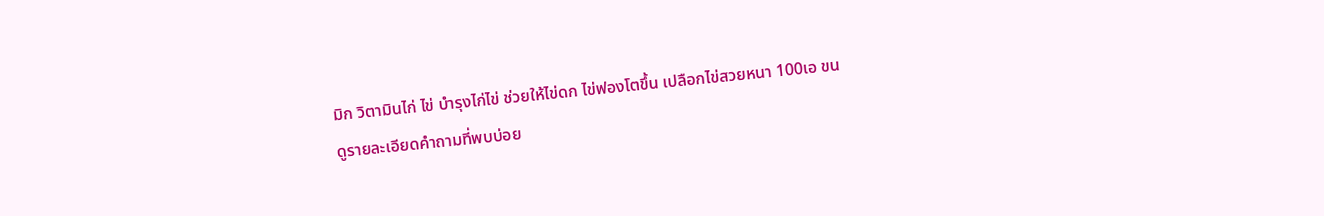มิก วิตามินไก่ ไข่ บำรุงไก่ไข่ ช่วยให้ไข่ดก ไข่ฟองโตขึ้น เปลือกไข่สวยหนา 100เอ ขน
ดูรายละเอียดคำถามที่พบบ่อย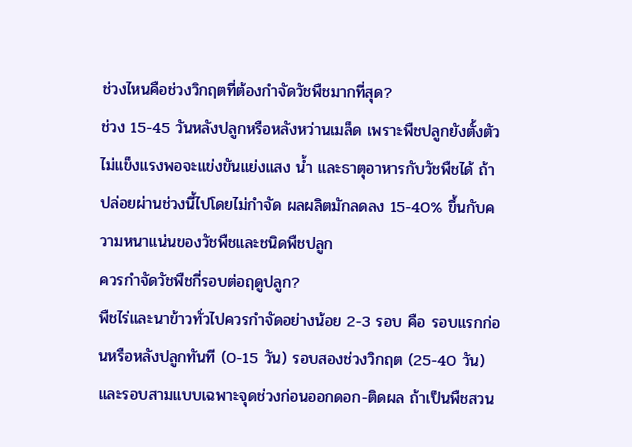ช่วงไหนคือช่วงวิกฤตที่ต้องกำจัดวัชพืชมากที่สุด?
ช่วง 15-45 วันหลังปลูกหรือหลังหว่านเมล็ด เพราะพืชปลูกยังตั้งตัวไม่แข็งแรงพอจะแข่งขันแย่งแสง น้ำ และธาตุอาหารกับวัชพืชได้ ถ้าปล่อยผ่านช่วงนี้ไปโดยไม่กำจัด ผลผลิตมักลดลง 15-40% ขึ้นกับความหนาแน่นของวัชพืชและชนิดพืชปลูก
ควรกำจัดวัชพืชกี่รอบต่อฤดูปลูก?
พืชไร่และนาข้าวทั่วไปควรกำจัดอย่างน้อย 2-3 รอบ คือ รอบแรกก่อนหรือหลังปลูกทันที (0-15 วัน) รอบสองช่วงวิกฤต (25-40 วัน) และรอบสามแบบเฉพาะจุดช่วงก่อนออกดอก-ติดผล ถ้าเป็นพืชสวน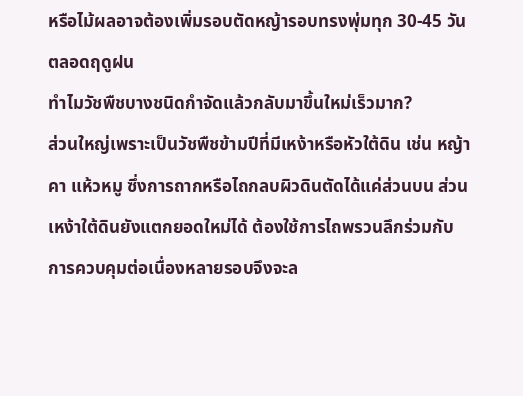หรือไม้ผลอาจต้องเพิ่มรอบตัดหญ้ารอบทรงพุ่มทุก 30-45 วันตลอดฤดูฝน
ทำไมวัชพืชบางชนิดกำจัดแล้วกลับมาขึ้นใหม่เร็วมาก?
ส่วนใหญ่เพราะเป็นวัชพืชข้ามปีที่มีเหง้าหรือหัวใต้ดิน เช่น หญ้าคา แห้วหมู ซึ่งการถากหรือไถกลบผิวดินตัดได้แค่ส่วนบน ส่วนเหง้าใต้ดินยังแตกยอดใหม่ได้ ต้องใช้การไถพรวนลึกร่วมกับการควบคุมต่อเนื่องหลายรอบจึงจะล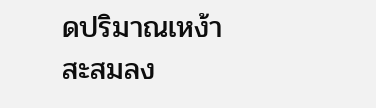ดปริมาณเหง้าสะสมลง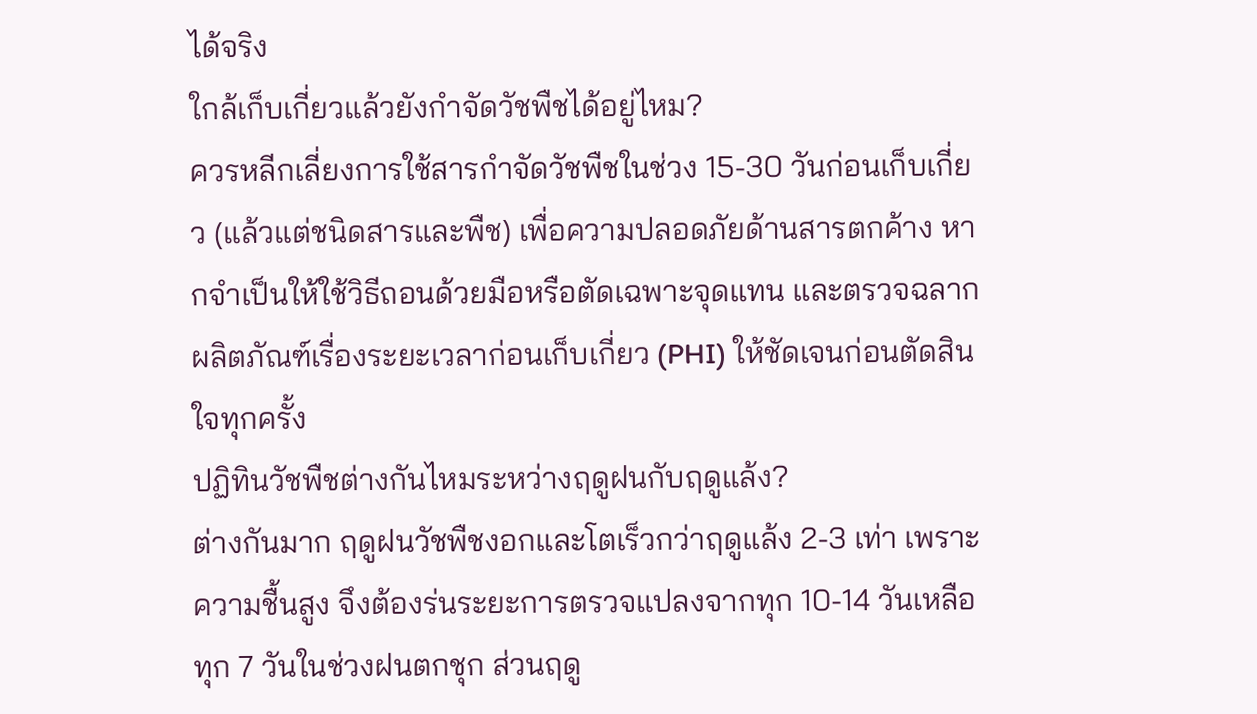ได้จริง
ใกล้เก็บเกี่ยวแล้วยังกำจัดวัชพืชได้อยู่ไหม?
ควรหลีกเลี่ยงการใช้สารกำจัดวัชพืชในช่วง 15-30 วันก่อนเก็บเกี่ยว (แล้วแต่ชนิดสารและพืช) เพื่อความปลอดภัยด้านสารตกค้าง หากจำเป็นให้ใช้วิธีถอนด้วยมือหรือตัดเฉพาะจุดแทน และตรวจฉลากผลิตภัณฑ์เรื่องระยะเวลาก่อนเก็บเกี่ยว (PHI) ให้ชัดเจนก่อนตัดสินใจทุกครั้ง
ปฏิทินวัชพืชต่างกันไหมระหว่างฤดูฝนกับฤดูแล้ง?
ต่างกันมาก ฤดูฝนวัชพืชงอกและโตเร็วกว่าฤดูแล้ง 2-3 เท่า เพราะความชื้นสูง จึงต้องร่นระยะการตรวจแปลงจากทุก 10-14 วันเหลือทุก 7 วันในช่วงฝนตกชุก ส่วนฤดู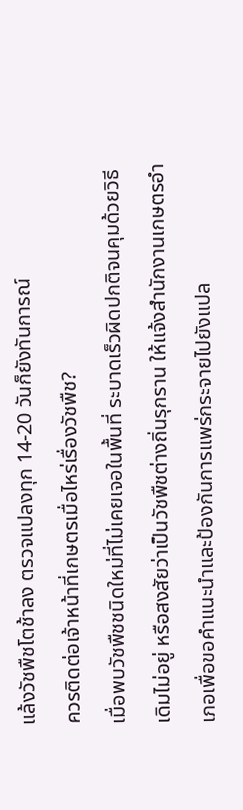แล้งวัชพืชโตช้าลง ตรวจแปลงทุก 14-20 วันก็ยังทันการณ์
ควรติดต่อเจ้าหน้าที่เกษตรเมื่อไหร่เรื่องวัชพืช?
เมื่อพบวัชพืชชนิดใหม่ที่ไม่เคยเจอในพื้นที่ ระบาดเร็วผิดปกติจนคุมด้วยวิธีเดิมไม่อยู่ หรือสงสัยว่าเป็นวัชพืชต่างถิ่นรุกราน ให้แจ้งสำนักงานเกษตรอำเภอเพื่อขอคำแนะนำและป้องกันการแพร่กระจายไปยังแปล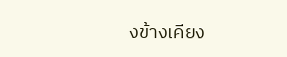งข้างเคียง